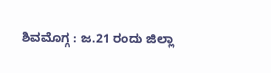ಶಿವಮೊಗ್ಗ : ಜ.21 ರಂದು ಜಿಲ್ಲಾ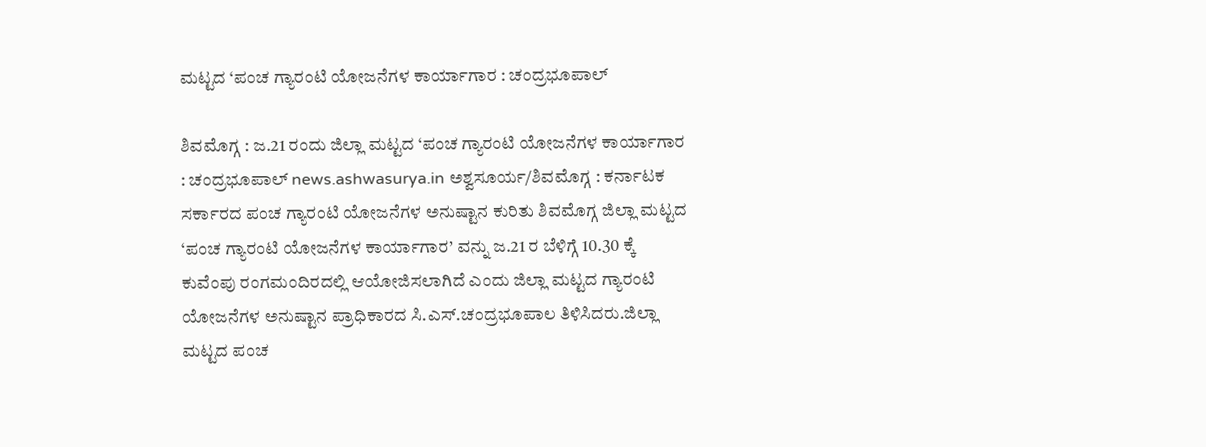ಮಟ್ಟದ ‘ಪಂಚ ಗ್ಯಾರಂಟಿ ಯೋಜನೆಗಳ ಕಾರ್ಯಾಗಾರ : ಚಂದ್ರಭೂಪಾಲ್

ಶಿವಮೊಗ್ಗ : ಜ.21 ರಂದು ಜಿಲ್ಲಾ ಮಟ್ಟದ ‘ಪಂಚ ಗ್ಯಾರಂಟಿ ಯೋಜನೆಗಳ ಕಾರ್ಯಾಗಾರ : ಚಂದ್ರಭೂಪಾಲ್ news.ashwasurya.in ಅಶ್ವಸೂರ್ಯ/ಶಿವಮೊಗ್ಗ : ಕರ್ನಾಟಕ ಸರ್ಕಾರದ ಪಂಚ ಗ್ಯಾರಂಟಿ ಯೋಜನೆಗಳ ಅನುಷ್ಟಾನ ಕುರಿತು ಶಿವಮೊಗ್ಗ ಜಿಲ್ಲಾ ಮಟ್ಟದ ‘ಪಂಚ ಗ್ಯಾರಂಟಿ ಯೋಜನೆಗಳ ಕಾರ್ಯಾಗಾರ’ ವನ್ನು ಜ.21 ರ ಬೆಳಿಗ್ಗೆ 10.30 ಕ್ಕೆ ಕುವೆಂಪು ರಂಗಮಂದಿರದಲ್ಲಿ ಆಯೋಜಿಸಲಾಗಿದೆ ಎಂದು ಜಿಲ್ಲಾ ಮಟ್ಟದ ಗ್ಯಾರಂಟಿ ಯೋಜನೆಗಳ ಅನುಷ್ಟಾನ ಪ್ರಾಧಿಕಾರದ ಸಿ.ಎಸ್.ಚಂದ್ರಭೂಪಾಲ ತಿಳಿಸಿದರು.ಜಿಲ್ಲಾ ಮಟ್ಟದ ಪಂಚ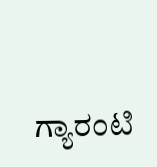ಗ್ಯಾರಂಟಿ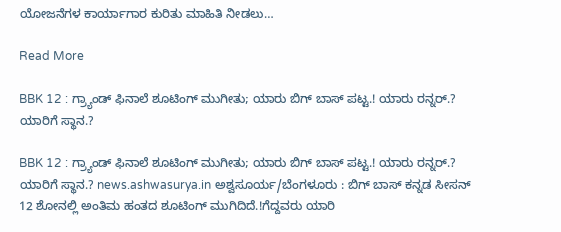ಯೋಜನೆಗಳ ಕಾರ್ಯಾಗಾರ ಕುರಿತು ಮಾಹಿತಿ ನೀಡಲು…

Read More

BBK 12 : ಗ್ರ್ಯಾಂಡ್‌ ಫಿನಾಲೆ ಶೂಟಿಂಗ್‌ ಮುಗೀತು; ಯಾರು ಬಿಗ್ ಬಾಸ್ ಪಟ್ಟ.! ಯಾರು ರನ್ನರ್.? ಯಾರಿಗೆ ಸ್ಥಾನ.?

BBK 12 : ಗ್ರ್ಯಾಂಡ್‌ ಫಿನಾಲೆ ಶೂಟಿಂಗ್‌ ಮುಗೀತು; ಯಾರು ಬಿಗ್ ಬಾಸ್ ಪಟ್ಟ.! ಯಾರು ರನ್ನರ್.? ಯಾರಿಗೆ ಸ್ಥಾನ.? news.ashwasurya.in ಅಶ್ವಸೂರ್ಯ/ಬೆಂಗಳೂರು : ಬಿಗ್‌ ಬಾಸ್‌ ಕನ್ನಡ ಸೀಸನ್‌ 12 ಶೋನಲ್ಲಿ ಅಂತಿಮ ಹಂತದ ಶೂಟಿಂಗ್ ಮುಗಿದಿದೆ.!ಗೆದ್ದವರು ಯಾರಿ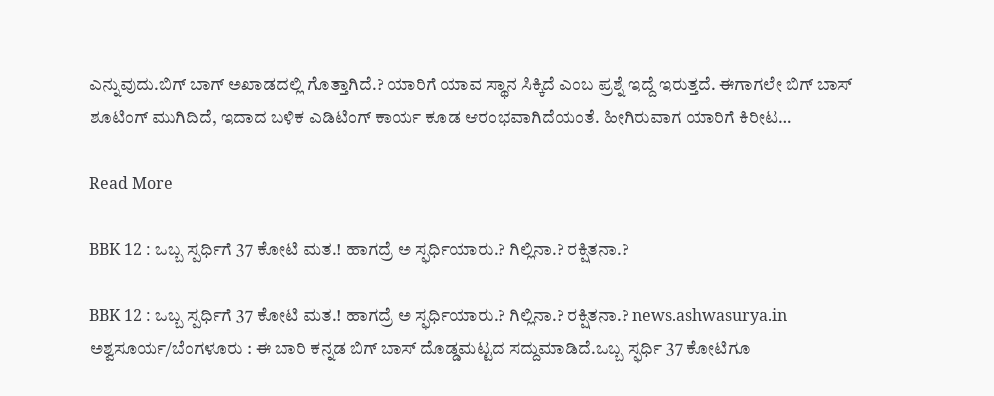ಎನ್ನುವುದು.ಬಿಗ್ ಬಾಗ್ ಅಖಾಡದಲ್ಲಿ ಗೊತ್ತಾಗಿದೆ.? ಯಾರಿಗೆ ಯಾವ ಸ್ಥಾನ ಸಿಕ್ಕಿದೆ ಎಂಬ ಪ್ರಶ್ನೆ ಇದ್ದೆ ಇರುತ್ತದೆ. ಈಗಾಗಲೇ ಬಿಗ್‌ ಬಾಸ್‌ ಶೂಟಿಂಗ್‌ ಮುಗಿದಿದೆ, ಇದಾದ ಬಳಿಕ ಎಡಿಟಿಂಗ್‌ ಕಾರ್ಯ ಕೂಡ ಆರಂಭವಾಗಿದೆಯಂತೆ. ಹೀಗಿರುವಾಗ ಯಾರಿಗೆ ಕಿರೀಟ…

Read More

BBK 12 : ಒಬ್ಬ ಸ್ಪರ್ಧಿಗೆ 37 ಕೋಟಿ ಮತ.! ಹಾಗದ್ರೆ ಅ ಸ್ಫರ್ಧಿಯಾರು.? ಗಿಲ್ಲಿನಾ.? ರಕ್ಷಿತನಾ.?

BBK 12 : ಒಬ್ಬ ಸ್ಪರ್ಧಿಗೆ 37 ಕೋಟಿ ಮತ.! ಹಾಗದ್ರೆ ಅ ಸ್ಫರ್ಧಿಯಾರು.? ಗಿಲ್ಲಿನಾ.? ರಕ್ಷಿತನಾ.? news.ashwasurya.in ಅಶ್ವಸೂರ್ಯ/ಬೆಂಗಳೂರು : ಈ ಬಾರಿ ಕನ್ನಡ ಬಿಗ್‌ ಬಾಸ್‌ ದೊಡ್ಡಮಟ್ಟದ ಸದ್ದುಮಾಡಿದೆ.ಒಬ್ಬ ಸ್ಫರ್ಧಿ 37 ಕೋಟಿಗೂ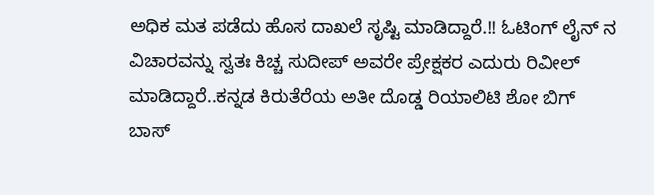ಅಧಿಕ ಮತ ಪಡೆದು ಹೊಸ ದಾಖಲೆ ಸೃಷ್ಟಿ ಮಾಡಿದ್ದಾರೆ.!! ಓಟಿಂಗ್ ಲೈನ್ ನ ವಿಚಾರವನ್ನು ಸ್ವತಃ ಕಿಚ್ಚ ಸುದೀಪ್‌ ಅವರೇ ಪ್ರೇಕ್ಷಕರ ಎದುರು ರಿವೀಲ್‌ ಮಾಡಿದ್ದಾರೆ..ಕನ್ನಡ ಕಿರುತೆರೆಯ ಅತೀ ದೊಡ್ಡ ರಿಯಾಲಿಟಿ ಶೋ ಬಿಗ್‌ ಬಾಸ್‌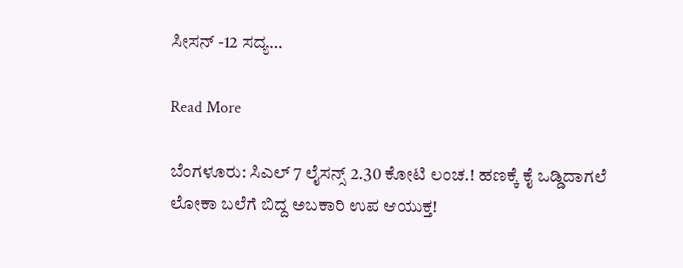ಸೀಸನ್‌ -12 ಸದ್ಯ…

Read More

ಬೆಂಗಳೂರು: ಸಿಎಲ್ 7 ಲೈಸನ್ಸ್‌ 2.30 ಕೋಟಿ ಲಂಚ.! ಹಣಕ್ಕೆ ಕೈ ಒಡ್ಡಿದಾಗಲೆ ಲೋಕಾ ಬಲೆಗೆ ಬಿದ್ದ ಅಬಕಾರಿ ಉಪ ಆಯುಕ್ತ!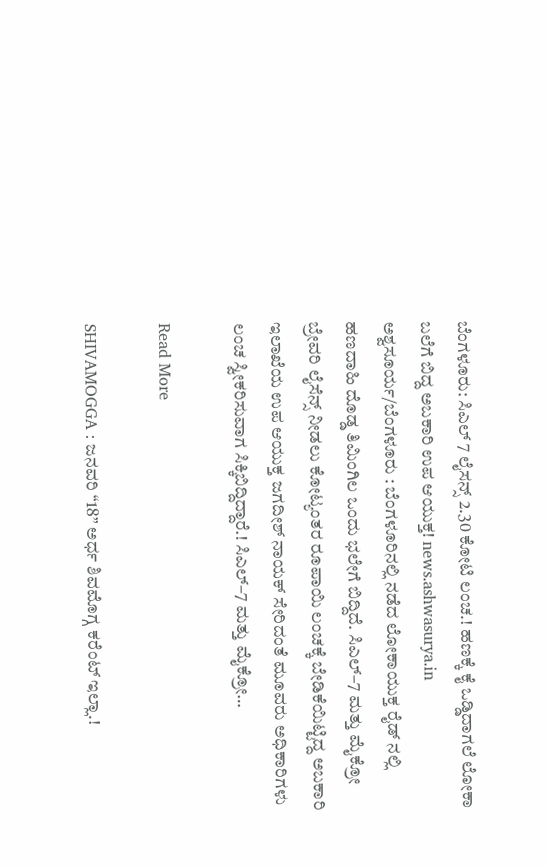ಬೆಂಗಳೂರು: ಸಿಎಲ್ 7 ಲೈಸನ್ಸ್‌ 2.30 ಕೋಟಿ ಲಂಚ.! ಹಣಕ್ಕೆ ಕೈ ಒಡ್ಡಿದಾಗಲೆ ಲೋಕಾ ಬಲೆಗೆ ಬಿದ್ದ ಅಬಕಾರಿ ಉಪ ಆಯುಕ್ತ! news.ashwasurya.in ಅಶ್ವಸೂರ್ಯ/ಬೆಂಗಳೂರು : ಬೆಂಗಳೂರಿನಲ್ಲಿ ನಡೆದ ಲೋಕಾಯುಕ್ತ ರೈಡ್ ನಲ್ಲಿ ಹಣದಾಹಿ ದೊಡ್ಡ ತಿಮಿಂಗಿಲ ಒಂದು ಭಲೇಗೆ ಬಿದ್ದಿದೆ. ಸಿಎಲ್–7 ಮತ್ತು ಮೈಕ್ರೋ ಬ್ರೇವರಿ ಲೈಸೆನ್ಸ್ ನೀಡಲು ಕೋಟ್ಯಂತರ ರೂಪಾಯಿ ಲಂಚಕ್ಕೆ ಬೇಡಿಕೆಯಿಟ್ಟಿದ್ದ ಅಬಕಾರಿ ಇಲಾಖೆಯ ಉಪ ಆಯುಕ್ತ ಜಗದೀಶ್ ನಾಯಕ್ ಸೇರಿದಂತೆ ಮೂವರು ಅಧಿಕಾರಿಗಳು ಲಂಚ ಸ್ವೀಕರಿಸುವಾಗ ಸಿಕ್ಕಿಬಿದ್ದಿದ್ದಾರೆ.! ಸಿಎಲ್–7 ಮತ್ತು ಮೈಕ್ರೋ…

Read More

SHIVAMOGGA : ಜನವರಿ “18” ಅರ್ಧ ಶಿವಮೊಗ್ಗ ಕರೆಂಟ್ ಇಲ್ಲಾ.!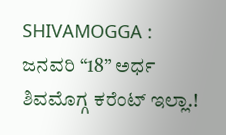SHIVAMOGGA : ಜನವರಿ “18” ಅರ್ಧ ಶಿವಮೊಗ್ಗ ಕರೆಂಟ್ ಇಲ್ಲಾ.!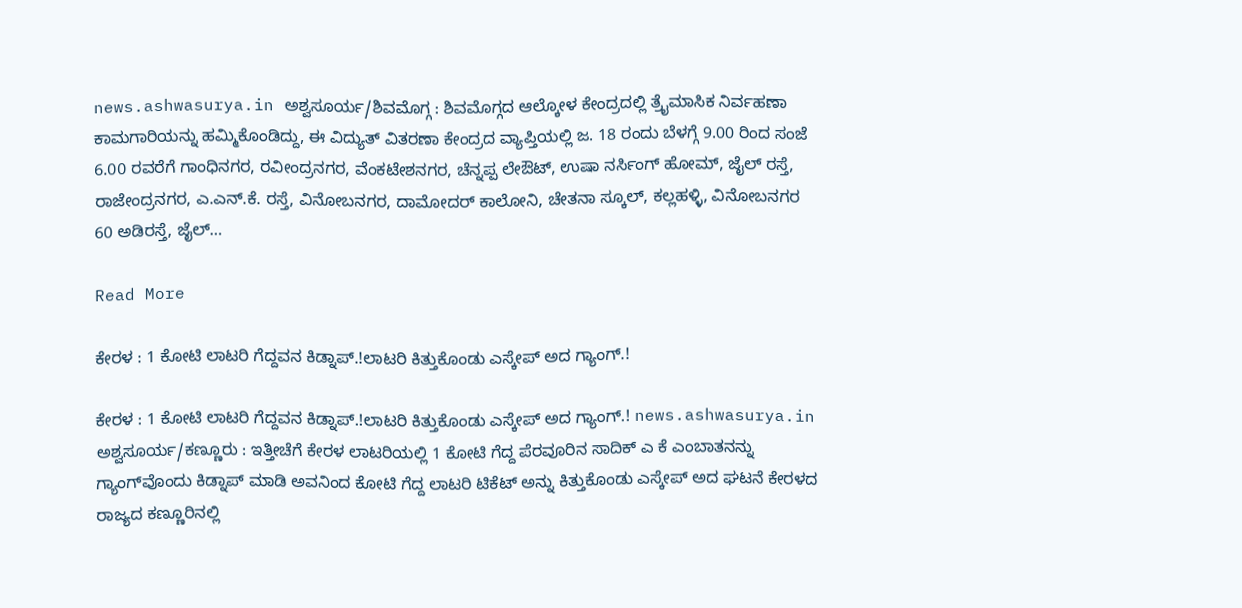news.ashwasurya.in ಅಶ್ವಸೂರ್ಯ/ಶಿವಮೊಗ್ಗ : ಶಿವಮೊಗ್ಗದ ಆಲ್ಕೋಳ ಕೇಂದ್ರದಲ್ಲಿ ತ್ರೈಮಾಸಿಕ ನಿರ್ವಹಣಾ ಕಾಮಗಾರಿಯನ್ನು ಹಮ್ಮಿಕೊಂಡಿದ್ದು, ಈ ವಿದ್ಯುತ್ ವಿತರಣಾ ಕೇಂದ್ರದ ವ್ಯಾಪ್ತಿಯಲ್ಲಿ ಜ. 18 ರಂದು ಬೆಳಗ್ಗೆ 9.00 ರಿಂದ ಸಂಜೆ 6.00 ರವರೆಗೆ ಗಾಂಧಿನಗರ, ರವೀಂದ್ರನಗರ, ವೆಂಕಟೇಶನಗರ, ಚೆನ್ನಪ್ಪ ಲೇಔಟ್, ಉಷಾ ನರ್ಸಿಂಗ್ ಹೋಮ್, ಜೈಲ್ ರಸ್ತೆ, ರಾಜೇಂದ್ರನಗರ, ಎ.ಎನ್.ಕೆ. ರಸ್ತೆ, ವಿನೋಬನಗರ, ದಾಮೋದರ್ ಕಾಲೋನಿ, ಚೇತನಾ ಸ್ಕೂಲ್, ಕಲ್ಲಹಳ್ಳಿ, ವಿನೋಬನಗರ 60 ಅಡಿರಸ್ತೆ, ಜೈಲ್…

Read More

ಕೇರಳ : 1 ಕೋಟಿ ಲಾಟರಿ ಗೆದ್ದವನ ಕಿಡ್ನಾಪ್.!ಲಾಟರಿ ಕಿತ್ತುಕೊಂಡು ಎಸ್ಕೇಪ್ ಅದ ಗ್ಯಾಂಗ್.!

ಕೇರಳ : 1 ಕೋಟಿ ಲಾಟರಿ ಗೆದ್ದವನ ಕಿಡ್ನಾಪ್.!ಲಾಟರಿ ಕಿತ್ತುಕೊಂಡು ಎಸ್ಕೇಪ್ ಅದ ಗ್ಯಾಂಗ್.! news.ashwasurya.in ಅಶ್ವಸೂರ್ಯ/ಕಣ್ಣೂರು : ಇತ್ತೀಚೆಗೆ ಕೇರಳ ಲಾಟರಿಯಲ್ಲಿ 1 ಕೋಟಿ ಗೆದ್ದ ಪೆರವೂರಿನ ಸಾದಿಕ್ ಎ ಕೆ ಎಂಬಾತನನ್ನು ಗ್ಯಾಂಗ್‌ವೊಂದು ಕಿಡ್ನಾಪ್ ಮಾಡಿ ಅವನಿಂದ ಕೋಟಿ ಗೆದ್ದ ಲಾಟರಿ ಟಿಕೆಟ್ ಅನ್ನು ಕಿತ್ತುಕೊಂಡು ಎಸ್ಕೇಪ್‌ ಅದ ಘಟನೆ ಕೇರಳದ ರಾಜ್ಯದ ಕಣ್ಣೂರಿನಲ್ಲಿ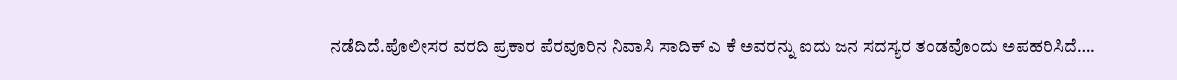ನಡೆದಿದೆ.ಪೊಲೀಸರ ವರದಿ ಪ್ರಕಾರ ಪೆರವೂರಿನ ನಿವಾಸಿ ಸಾದಿಕ್ ಎ ಕೆ ಅವರನ್ನು ಐದು ಜನ ಸದಸ್ಯರ ತಂಡವೊಂದು ಅಪಹರಿಸಿದೆ….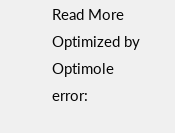Read More
Optimized by Optimole
error: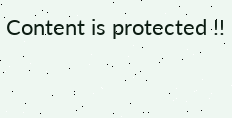Content is protected !!